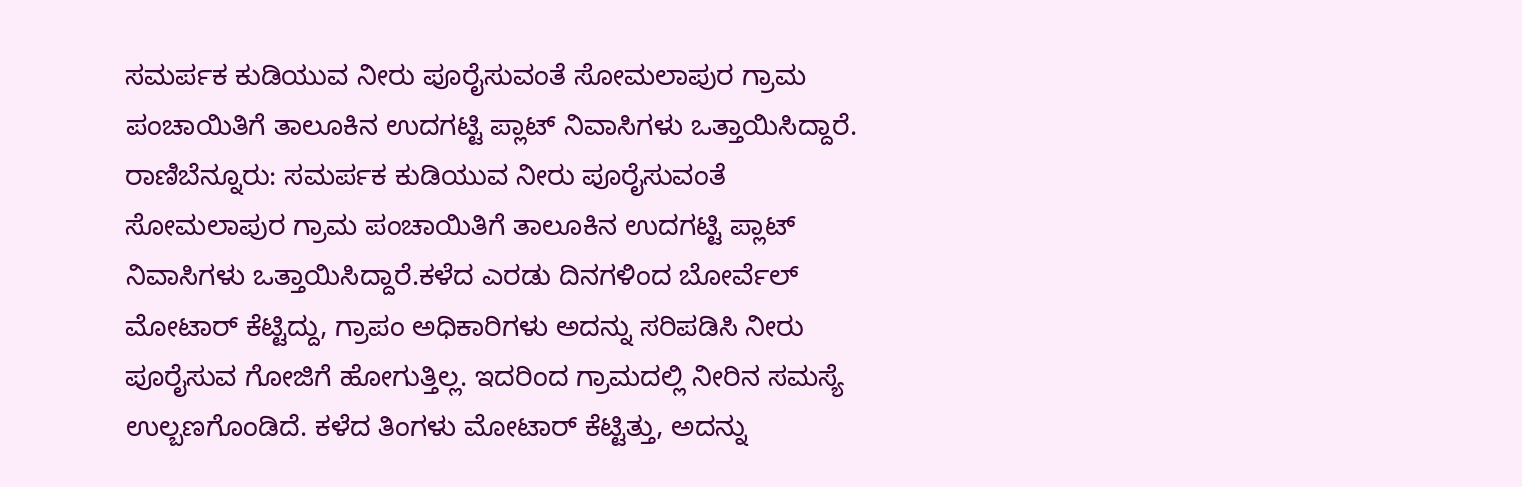ಸಮರ್ಪಕ ಕುಡಿಯುವ ನೀರು ಪೂರೈಸುವಂತೆ ಸೋಮಲಾಪುರ ಗ್ರಾಮ ಪಂಚಾಯಿತಿಗೆ ತಾಲೂಕಿನ ಉದಗಟ್ಟಿ ಪ್ಲಾಟ್ ನಿವಾಸಿಗಳು ಒತ್ತಾಯಿಸಿದ್ದಾರೆ.
ರಾಣಿಬೆನ್ನೂರು: ಸಮರ್ಪಕ ಕುಡಿಯುವ ನೀರು ಪೂರೈಸುವಂತೆ ಸೋಮಲಾಪುರ ಗ್ರಾಮ ಪಂಚಾಯಿತಿಗೆ ತಾಲೂಕಿನ ಉದಗಟ್ಟಿ ಪ್ಲಾಟ್ ನಿವಾಸಿಗಳು ಒತ್ತಾಯಿಸಿದ್ದಾರೆ.ಕಳೆದ ಎರಡು ದಿನಗಳಿಂದ ಬೋರ್ವೆಲ್ ಮೋಟಾರ್ ಕೆಟ್ಟಿದ್ದು, ಗ್ರಾಪಂ ಅಧಿಕಾರಿಗಳು ಅದನ್ನು ಸರಿಪಡಿಸಿ ನೀರು ಪೂರೈಸುವ ಗೋಜಿಗೆ ಹೋಗುತ್ತಿಲ್ಲ. ಇದರಿಂದ ಗ್ರಾಮದಲ್ಲಿ ನೀರಿನ ಸಮಸ್ಯೆ ಉಲ್ಬಣಗೊಂಡಿದೆ. ಕಳೆದ ತಿಂಗಳು ಮೋಟಾರ್ ಕೆಟ್ಟಿತ್ತು, ಅದನ್ನು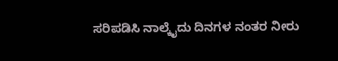ಸರಿಪಡಿಸಿ ನಾಲ್ಕೈದು ದಿನಗಳ ನಂತರ ನೀರು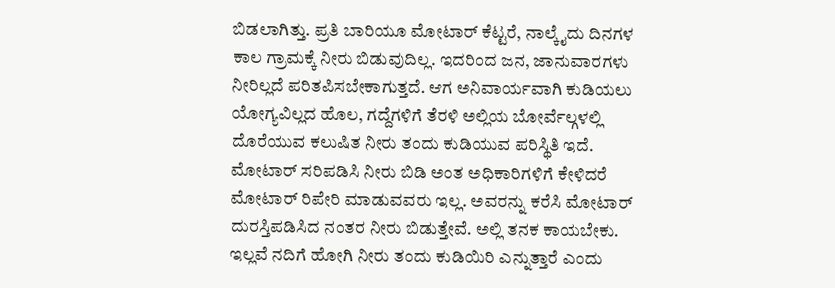ಬಿಡಲಾಗಿತ್ತು. ಪ್ರತಿ ಬಾರಿಯೂ ಮೋಟಾರ್ ಕೆಟ್ಟರೆ, ನಾಲ್ಕೈದು ದಿನಗಳ ಕಾಲ ಗ್ರಾಮಕ್ಕೆ ನೀರು ಬಿಡುವುದಿಲ್ಲ. ಇದರಿಂದ ಜನ, ಜಾನುವಾರಗಳು ನೀರಿಲ್ಲದೆ ಪರಿತಪಿಸಬೇಕಾಗುತ್ತದೆ. ಆಗ ಅನಿವಾರ್ಯವಾಗಿ ಕುಡಿಯಲು ಯೋಗ್ಯವಿಲ್ಲದ ಹೊಲ, ಗದ್ದೆಗಳಿಗೆ ತೆರಳಿ ಅಲ್ಲಿಯ ಬೋರ್ವೆಲ್ಗಳಲ್ಲಿ ದೊರೆಯುವ ಕಲುಷಿತ ನೀರು ತಂದು ಕುಡಿಯುವ ಪರಿಸ್ಥಿತಿ ಇದೆ. ಮೋಟಾರ್ ಸರಿಪಡಿಸಿ ನೀರು ಬಿಡಿ ಅಂತ ಅಧಿಕಾರಿಗಳಿಗೆ ಕೇಳಿದರೆ ಮೋಟಾರ್ ರಿಪೇರಿ ಮಾಡುವವರು ಇಲ್ಲ. ಅವರನ್ನು ಕರೆಸಿ ಮೋಟಾರ್ ದುರಸ್ತಿಪಡಿಸಿದ ನಂತರ ನೀರು ಬಿಡುತ್ತೇವೆ. ಅಲ್ಲಿ ತನಕ ಕಾಯಬೇಕು. ಇಲ್ಲವೆ ನದಿಗೆ ಹೋಗಿ ನೀರು ತಂದು ಕುಡಿಯಿರಿ ಎನ್ನುತ್ತಾರೆ ಎಂದು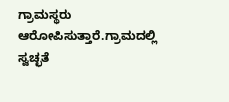ಗ್ರಾಮಸ್ಥರು ಆರೋಪಿಸುತ್ತಾರೆ.ಗ್ರಾಮದಲ್ಲಿ ಸ್ವಚ್ಛತೆ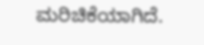ಮರಿಚಿಕೆಯಾಗಿದೆ.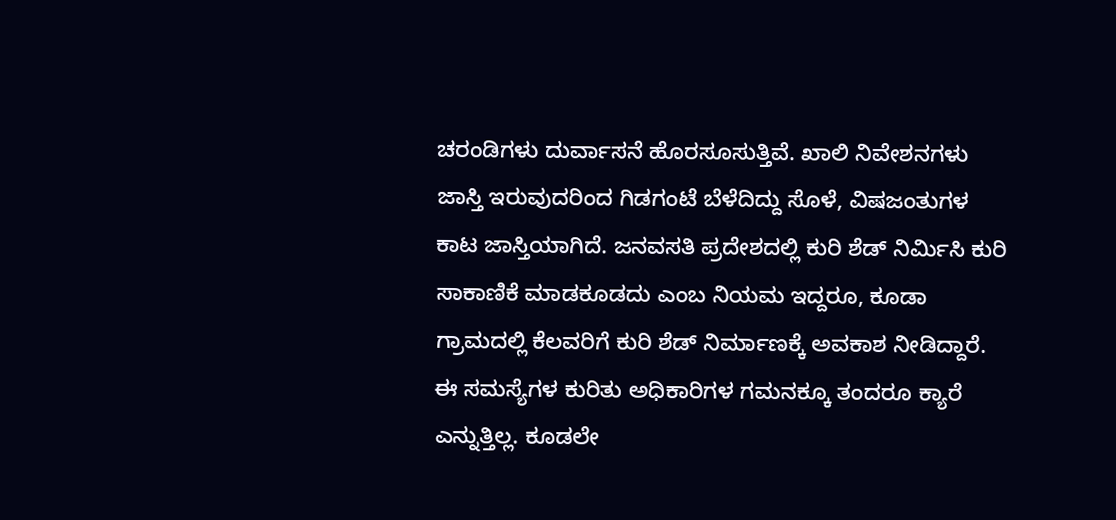ಚರಂಡಿಗಳು ದುರ್ವಾಸನೆ ಹೊರಸೂಸುತ್ತಿವೆ. ಖಾಲಿ ನಿವೇಶನಗಳು ಜಾಸ್ತಿ ಇರುವುದರಿಂದ ಗಿಡಗಂಟೆ ಬೆಳೆದಿದ್ದು ಸೊಳೆ, ವಿಷಜಂತುಗಳ ಕಾಟ ಜಾಸ್ತಿಯಾಗಿದೆ. ಜನವಸತಿ ಪ್ರದೇಶದಲ್ಲಿ ಕುರಿ ಶೆಡ್ ನಿರ್ಮಿಸಿ ಕುರಿ ಸಾಕಾಣಿಕೆ ಮಾಡಕೂಡದು ಎಂಬ ನಿಯಮ ಇದ್ದರೂ, ಕೂಡಾ ಗ್ರಾಮದಲ್ಲಿ ಕೆಲವರಿಗೆ ಕುರಿ ಶೆಡ್ ನಿರ್ಮಾಣಕ್ಕೆ ಅವಕಾಶ ನೀಡಿದ್ದಾರೆ. ಈ ಸಮಸ್ಯೆಗಳ ಕುರಿತು ಅಧಿಕಾರಿಗಳ ಗಮನಕ್ಕೂ ತಂದರೂ ಕ್ಯಾರೆ ಎನ್ನುತ್ತಿಲ್ಲ. ಕೂಡಲೇ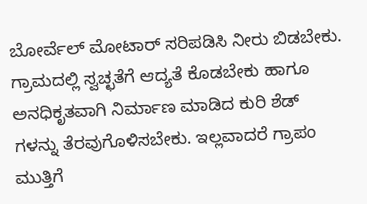ಬೋರ್ವೆಲ್ ಮೋಟಾರ್ ಸರಿಪಡಿಸಿ ನೀರು ಬಿಡಬೇಕು. ಗ್ರಾಮದಲ್ಲಿ ಸ್ವಚ್ಛತೆಗೆ ಆದ್ಯತೆ ಕೊಡಬೇಕು ಹಾಗೂ ಅನಧಿಕೃತವಾಗಿ ನಿರ್ಮಾಣ ಮಾಡಿದ ಕುರಿ ಶೆಡ್ ಗಳನ್ನು ತೆರವುಗೊಳಿಸಬೇಕು. ಇಲ್ಲವಾದರೆ ಗ್ರಾಪಂ ಮುತ್ತಿಗೆ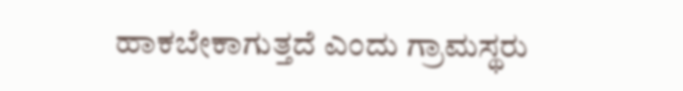ಹಾಕಬೇಕಾಗುತ್ತದೆ ಎಂದು ಗ್ರಾಮಸ್ಥರು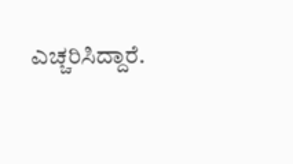ಎಚ್ಚರಿಸಿದ್ದಾರೆ.